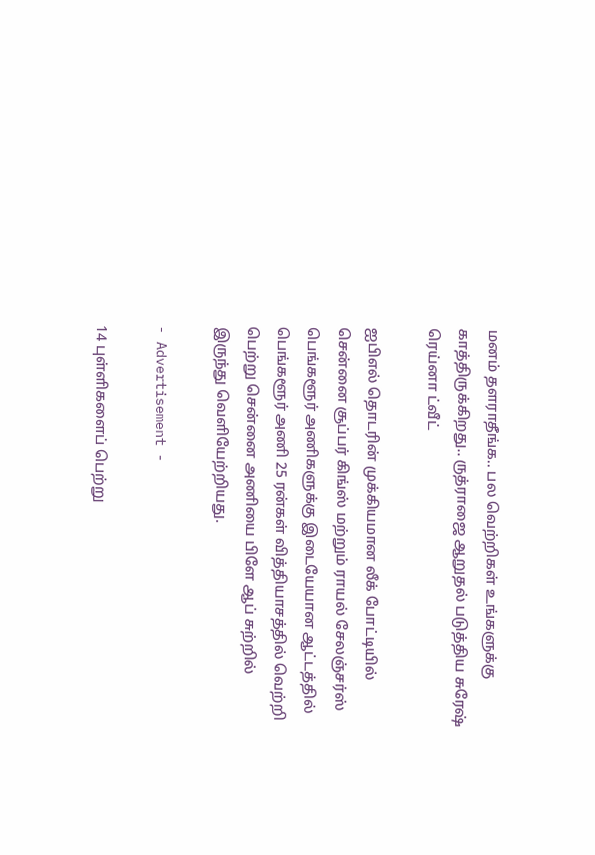மனம் தளராதீங்க.. பல வெற்றிகள் உங்களுக்கு காத்திருக்கிறது.. ருத்ராஜை ஆறுதல் படுத்திய சுரேஷ் ரெய்னா ட்வீட்

ஐபிஎல் தொடரின் முக்கியமான லீக் போட்டியில் சென்னை சூப்பர் கிங்ஸ் மற்றும் ராயல் சேலஞ்சர்ஸ் பெங்களூர் அணிகளுக்கு இடையேயான ஆட்டத்தில் பெங்களூர் அணி 25 ரன்கள் வித்தியாசத்தில் வெற்றி பெற்று சென்னை அணியை பிளே ஆப் சுற்றில் இருந்து வெளியேற்றியது.

- Advertisement -

14 புள்ளிகளைப் பெற்று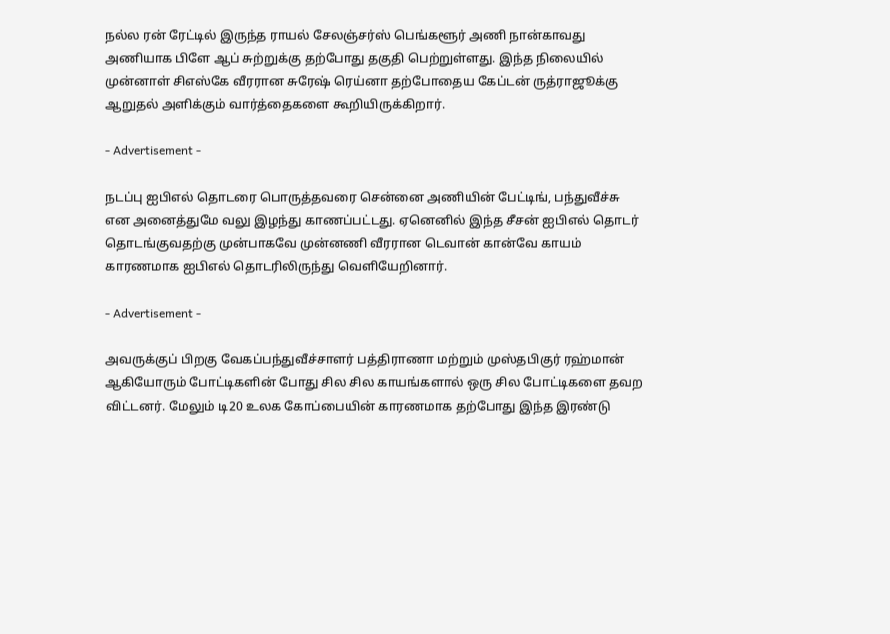நல்ல ரன் ரேட்டில் இருந்த ராயல் சேலஞ்சர்ஸ் பெங்களூர் அணி நான்காவது அணியாக பிளே ஆப் சுற்றுக்கு தற்போது தகுதி பெற்றுள்ளது. இந்த நிலையில் முன்னாள் சிஎஸ்கே வீரரான சுரேஷ் ரெய்னா தற்போதைய கேப்டன் ருத்ராஜூக்கு ஆறுதல் அளிக்கும் வார்த்தைகளை கூறியிருக்கிறார்.

- Advertisement -

நடப்பு ஐபிஎல் தொடரை பொருத்தவரை சென்னை அணியின் பேட்டிங், பந்துவீச்சு என அனைத்துமே வலு இழந்து காணப்பட்டது. ஏனெனில் இந்த சீசன் ஐபிஎல் தொடர் தொடங்குவதற்கு முன்பாகவே முன்னணி வீரரான டெவான் கான்வே காயம் காரணமாக ஐபிஎல் தொடரிலிருந்து வெளியேறினார்.

- Advertisement -

அவருக்குப் பிறகு வேகப்பந்துவீச்சாளர் பத்திராணா மற்றும் முஸ்தபிகுர் ரஹ்மான் ஆகியோரும் போட்டிகளின் போது சில சில காயங்களால் ஒரு சில போட்டிகளை தவற விட்டனர். மேலும் டி20 உலக கோப்பையின் காரணமாக தற்போது இந்த இரண்டு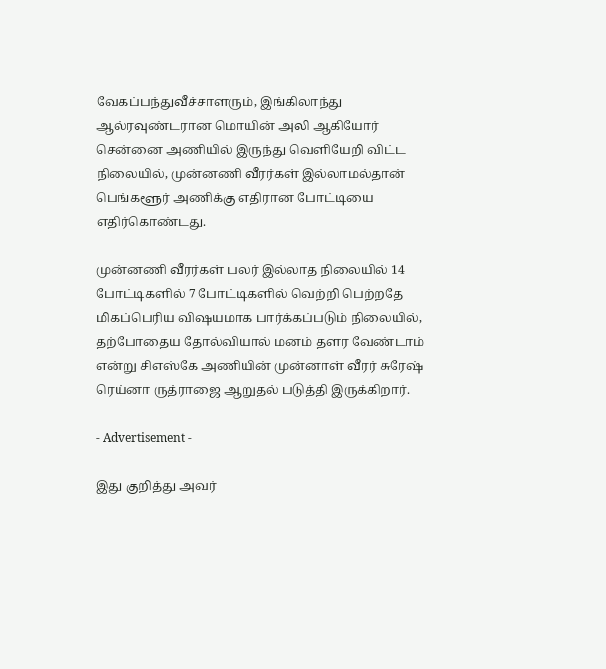வேகப்பந்துவீச்சாளரும், இங்கிலாந்து ஆல்ரவுண்டரான மொயின் அலி ஆகியோர் சென்னை அணியில் இருந்து வெளியேறி விட்ட நிலையில், முன்னணி வீரர்கள் இல்லாமல்தான் பெங்களூர் அணிக்கு எதிரான போட்டியை எதிர்கொண்டது.

முன்னணி வீரர்கள் பலர் இல்லாத நிலையில் 14 போட்டிகளில் 7 போட்டிகளில் வெற்றி பெற்றதே மிகப்பெரிய விஷயமாக பார்க்கப்படும் நிலையில், தற்போதைய தோல்வியால் மனம் தளர வேண்டாம் என்று சிஎஸ்கே அணியின் முன்னாள் வீரர் சுரேஷ் ரெய்னா ருத்ராஜை ஆறுதல் படுத்தி இருக்கிறார்.

- Advertisement -

இது குறித்து அவர்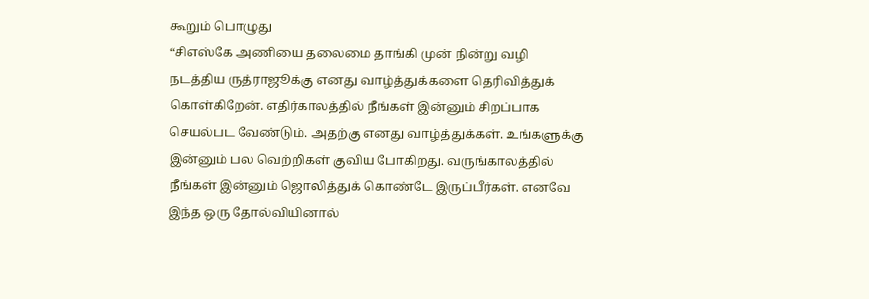கூறும் பொழுது
“சிஎஸ்கே அணியை தலைமை தாங்கி முன் நின்று வழி நடத்திய ருத்ராஜூக்கு எனது வாழ்த்துக்களை தெரிவித்துக் கொள்கிறேன். எதிர்காலத்தில் நீங்கள் இன்னும் சிறப்பாக செயல்பட வேண்டும். அதற்கு எனது வாழ்த்துக்கள். உங்களுக்கு இன்னும் பல வெற்றிகள் குவிய போகிறது. வருங்காலத்தில் நீங்கள் இன்னும் ஜொலித்துக் கொண்டே இருப்பீர்கள். எனவே இந்த ஒரு தோல்வியினால்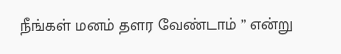நீங்கள் மனம் தளர வேண்டாம் ” என்று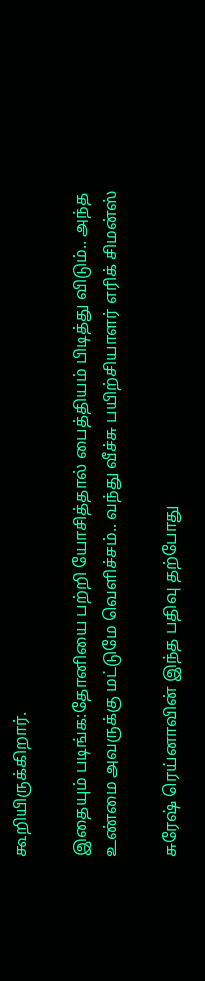கூறியிருக்கிறார்.

இதையும் படிங்க:தோனியை பற்றி யோசித்தால் பைத்தியம் பிடித்து விடும்.. அந்த உண்மை அவருக்கு மட்டுமே வெளிச்சம்.. வந்து வீச்சு பயிற்சியாளர் எரிக் சிமன்ஸ்

சுரேஷ் ரெய்னாவின் இந்த பதிவு தற்போது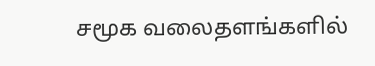சமூக வலைதளங்களில்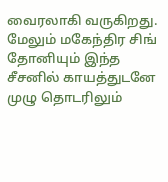வைரலாகி வருகிறது. மேலும் மகேந்திர சிங் தோனியும் இந்த சீசனில் காயத்துடனே முழு தொடரிலும்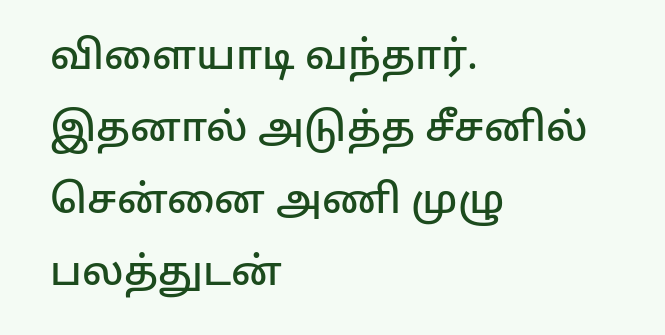விளையாடி வந்தார். இதனால் அடுத்த சீசனில் சென்னை அணி முழு பலத்துடன்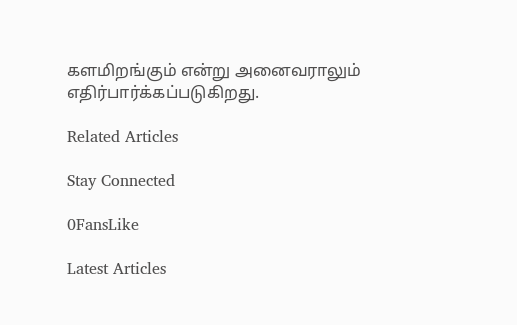களமிறங்கும் என்று அனைவராலும் எதிர்பார்க்கப்படுகிறது.

Related Articles

Stay Connected

0FansLike

Latest Articles